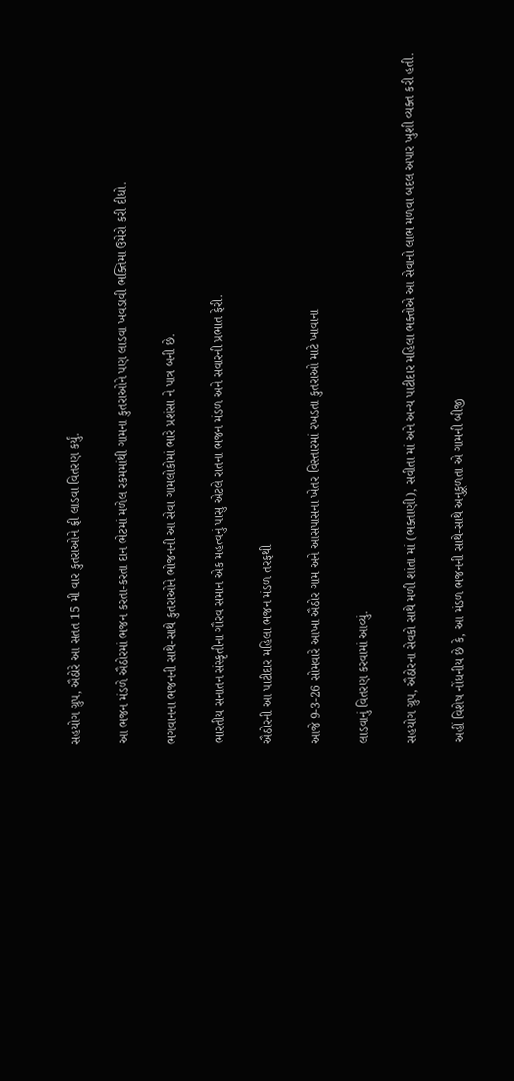સહયોગ ગ્રુપ, ઐઠોરે આ સતત 15 મી વાર કુતરાઓને ફ્રી લાડવા વિતરણ કર્યું.

આ ભજન મંડળે ઐઠોરમાં ભજન કરતા-કરતા દાન ભેટમાં મળેલ રકમમાંથી ગામના કુતરાઓને પણ લાડવા ખવડાવી ભક્તિમા ઉમેરો કરી દીધો.

ભગવાનના ભજનની સાથે-સાથે કુતરાઓને ભોજનની આ સેવા ગામલોકોમાં ભારે પ્રશંસા ને પાત્ર બની છે.

ભારતીય સનાતન સંસ્કૃતીના ગૌરવ સમાન એક મહત્વનું પાસુ એટલે રાતના ભજન મંડળ અને સવારની પ્રભાત ફેરી.

ઐઠોરની આ પાટીદાર મહિલા ભજન મંડળ તરફથી

આજે 9-3-26 સોમવારે આખા ઐઠોર ગામ અને આસપાસના ખેતર વિસ્તારમાં રખડતા કુતરાઓ માટે ખાવાના

લાડવાનું વિતરણ કરવામાં આવ્યું.

સહયોગ ગ્રુપ, ઐઠોરના સેવકો સાથે મળી શાંતા માં (ભક્તાણી), સવીતા માં અને અન્ય પાટીદાર મહિલા ભક્તોએ આ સેવાનો લાભ મળવા બદલ અપાર ખુશી વ્યક્ત કરી હતી.

અહીં વિશેષ નોંધનીય છે કે, આ મંડળ ભજનની સાથે-સાથે અનુકૂળતા એ ગામની બીજી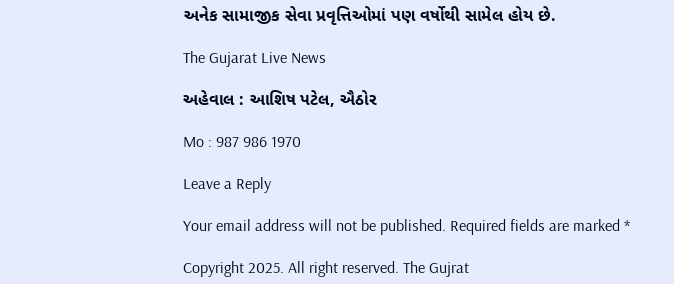અનેક સામાજીક સેવા પ્રવૃત્તિઓમાં પણ વર્ષોથી સામેલ હોય છે.

The Gujarat Live News

અહેવાલ : આશિષ પટેલ, ઐઠોર

Mo : 987 986 1970

Leave a Reply

Your email address will not be published. Required fields are marked *

Copyright 2025. All right reserved. The Gujrat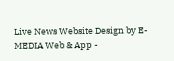Live News Website Design by E- MEDIA Web & App -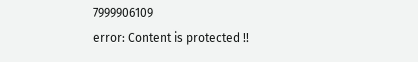7999906109
error: Content is protected !!